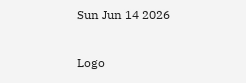Sun Jun 14 2026

Logo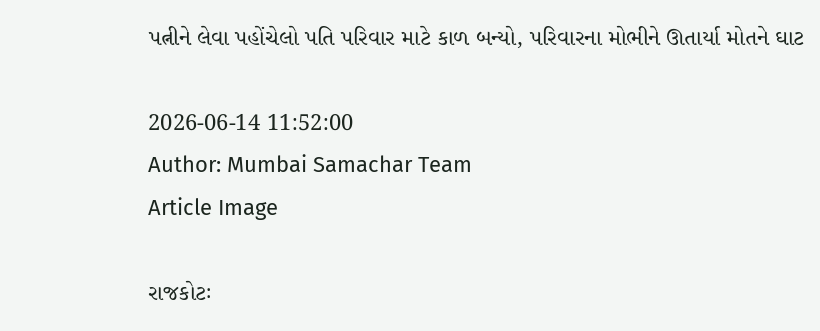પત્નીને લેવા પહોંચેલો પતિ પરિવાર માટે કાળ બન્યો, પરિવારના મોભીને ઊતાર્યા મોતને ઘાટ

2026-06-14 11:52:00
Author: Mumbai Samachar Team
Article Image

રાજકોટઃ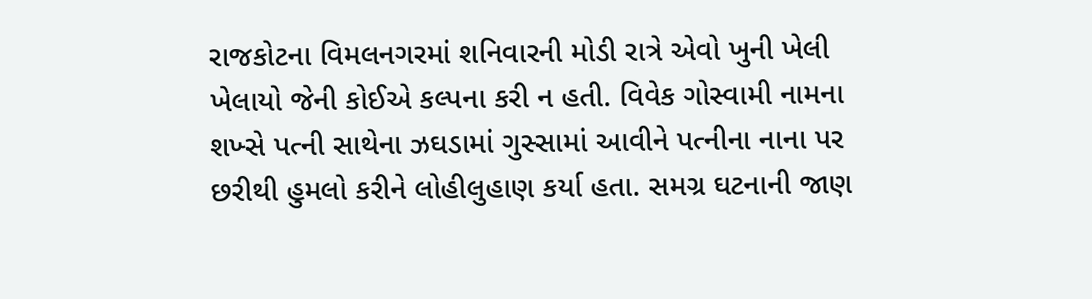રાજકોટના વિમલનગરમાં શનિવારની મોડી રાત્રે એવો ખુની ખેલી ખેલાયો જેની કોઈએ કલ્પના કરી ન હતી. વિવેક ગોસ્વામી નામના શખ્સે પત્ની સાથેના ઝઘડામાં ગુસ્સામાં આવીને પત્નીના નાના પર છરીથી હુમલો કરીને લોહીલુહાણ કર્યા હતા. સમગ્ર ઘટનાની જાણ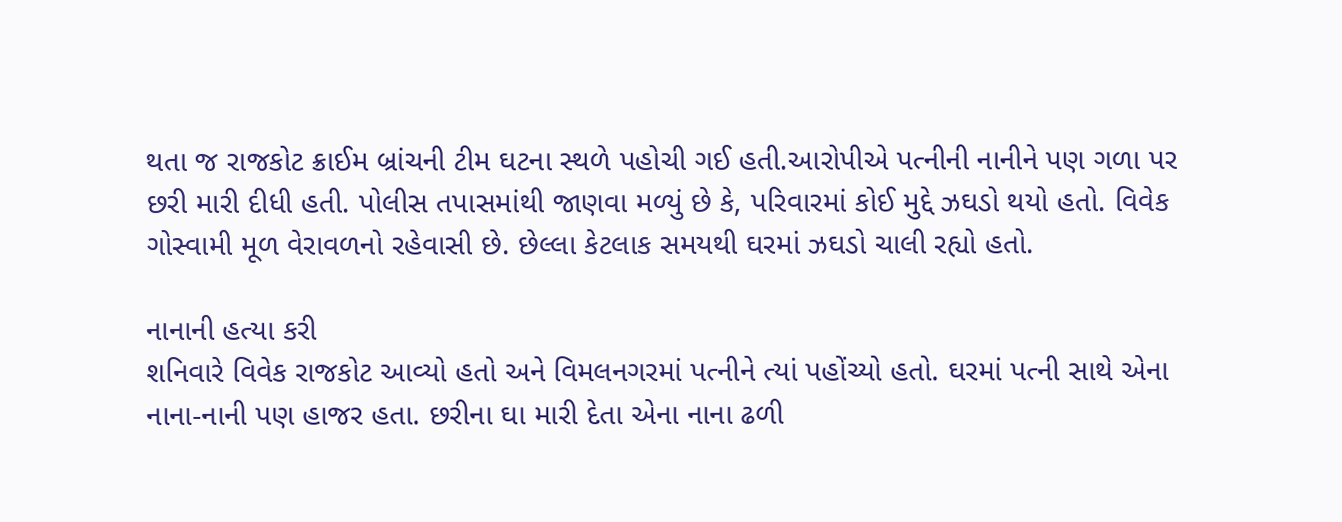થતા જ રાજકોટ ક્રાઈમ બ્રાંચની ટીમ ઘટના સ્થળે પહોચી ગઈ હતી.આરોપીએ પત્નીની નાનીને પણ ગળા પર છરી મારી દીધી હતી. પોલીસ તપાસમાંથી જાણવા મળ્યું છે કે, પરિવારમાં કોઈ મુદ્દે ઝઘડો થયો હતો. વિવેક ગોસ્વામી મૂળ વેરાવળનો રહેવાસી છે. છેલ્લા કેટલાક સમયથી ઘરમાં ઝઘડો ચાલી રહ્યો હતો.

નાનાની હત્યા કરી
શનિવારે વિવેક રાજકોટ આવ્યો હતો અને વિમલનગરમાં પત્નીને ત્યાં પહોંચ્યો હતો. ઘરમાં પત્ની સાથે એના નાના-નાની પણ હાજર હતા. છરીના ઘા મારી દેતા એના નાના ઢળી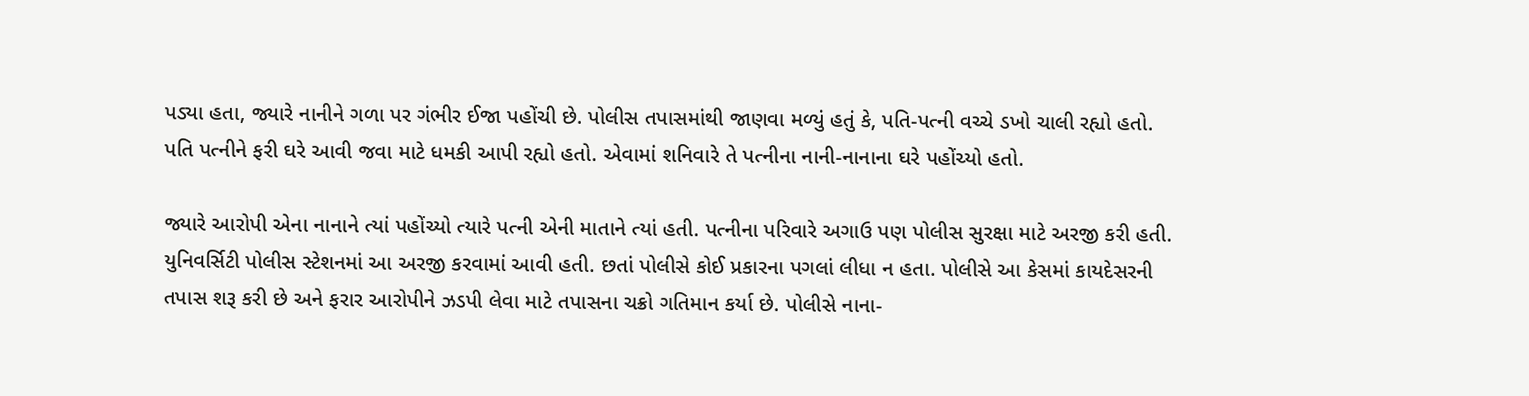પડ્યા હતા, જ્યારે નાનીને ગળા પર ગંભીર ઈજા પહોંચી છે. પોલીસ તપાસમાંથી જાણવા મળ્યું હતું કે, પતિ-પત્ની વચ્ચે ડખો ચાલી રહ્યો હતો. પતિ પત્નીને ફરી ઘરે આવી જવા માટે ધમકી આપી રહ્યો હતો. એવામાં શનિવારે તે પત્નીના નાની-નાનાના ઘરે પહોંચ્યો હતો.

જ્યારે આરોપી એના નાનાને ત્યાં પહોંચ્યો ત્યારે પત્ની એની માતાને ત્યાં હતી. પત્નીના પરિવારે અગાઉ પણ પોલીસ સુરક્ષા માટે અરજી કરી હતી. યુનિવર્સિટી પોલીસ સ્ટેશનમાં આ અરજી કરવામાં આવી હતી. છતાં પોલીસે કોઈ પ્રકારના પગલાં લીધા ન હતા. પોલીસે આ કેસમાં કાયદેસરની તપાસ શરૂ કરી છે અને ફરાર આરોપીને ઝડપી લેવા માટે તપાસના ચક્રો ગતિમાન કર્યા છે. પોલીસે નાના-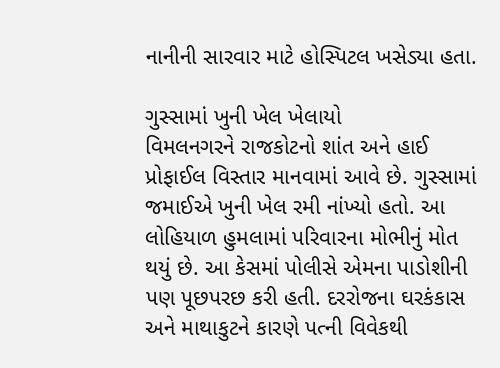નાનીની સારવાર માટે હોસ્પિટલ ખસેડ્યા હતા.

ગુસ્સામાં ખુની ખેલ ખેલાયો
વિમલનગરને રાજકોટનો શાંત અને હાઈ પ્રોફાઈલ વિસ્તાર માનવામાં આવે છે. ગુસ્સામાં જમાઈએ ખુની ખેલ રમી નાંખ્યો હતો. આ લોહિયાળ હુમલામાં પરિવારના મોભીનું મોત થયું છે. આ કેસમાં પોલીસે એમના પાડોશીની પણ પૂછપરછ કરી હતી. દરરોજના ઘરકંકાસ અને માથાકુટને કારણે પત્ની વિવેકથી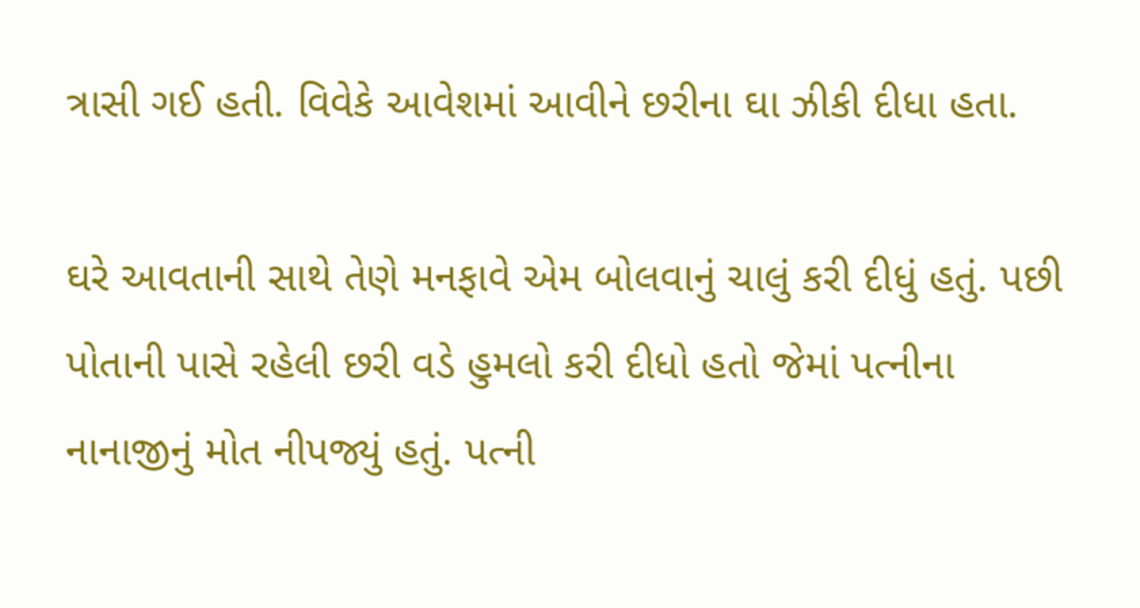ત્રાસી ગઈ હતી. વિવેકે આવેશમાં આવીને છરીના ઘા ઝીકી દીધા હતા.

ઘરે આવતાની સાથે તેણે મનફાવે એમ બોલવાનું ચાલું કરી દીધું હતું. પછી પોતાની પાસે રહેલી છરી વડે હુમલો કરી દીધો હતો જેમાં પત્નીના નાનાજીનું મોત નીપજ્યું હતું. પત્ની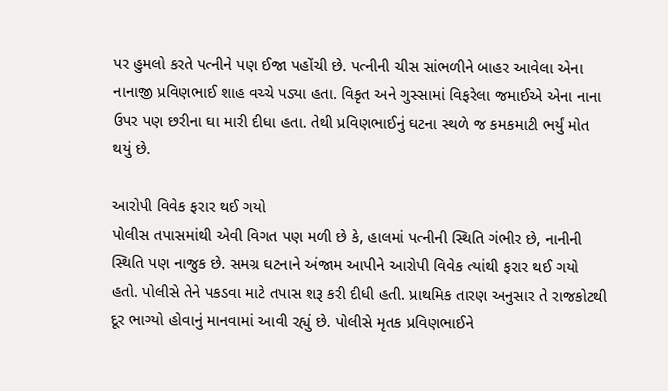પર હુમલો કરતે પત્નીને પણ ઈજા પહોંચી છે. પત્નીની ચીસ સાંભળીને બાહર આવેલા એના નાનાજી પ્રવિણભાઈ શાહ વચ્ચે પડ્યા હતા. વિકૃત અને ગુસ્સામાં વિફરેલા જમાઈએ એના નાના ઉપર પણ છરીના ઘા મારી દીધા હતા. તેથી પ્રવિણભાઈનું ઘટના સ્થળે જ કમકમાટી ભર્યું મોત થયું છે.

આરોપી વિવેક ફરાર થઈ ગયો
પોલીસ તપાસમાંથી એવી વિગત પણ મળી છે કે, હાલમાં પત્નીની સ્થિતિ ગંભીર છે, નાનીની સ્થિતિ પણ નાજુક છે. સમગ્ર ઘટનાને અંજામ આપીને આરોપી વિવેક ત્યાંથી ફરાર થઈ ગયો હતો. પોલીસે તેને પકડવા માટે તપાસ શરૂ કરી દીધી હતી. પ્રાથમિક તારણ અનુસાર તે રાજકોટથી દૂર ભાગ્યો હોવાનું માનવામાં આવી રહ્યું છે. પોલીસે મૃતક પ્રવિણભાઈને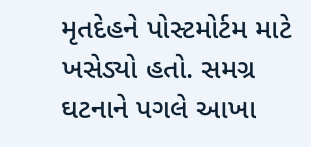મૃતદેહને પોસ્ટમોર્ટમ માટે ખસેડ્યો હતો. સમગ્ર ઘટનાને પગલે આખા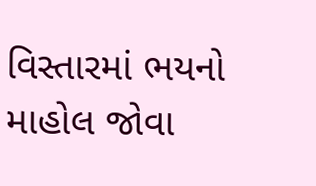વિસ્તારમાં ભયનો માહોલ જોવા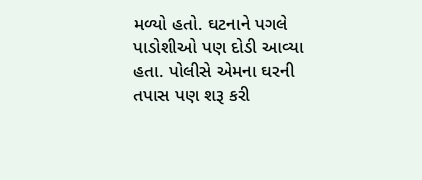મળ્યો હતો. ઘટનાને પગલે પાડોશીઓ પણ દોડી આવ્યા હતા. પોલીસે એમના ઘરની તપાસ પણ શરૂ કરી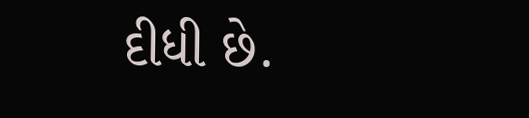દીધી છે.